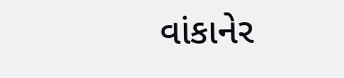વાંકાનેર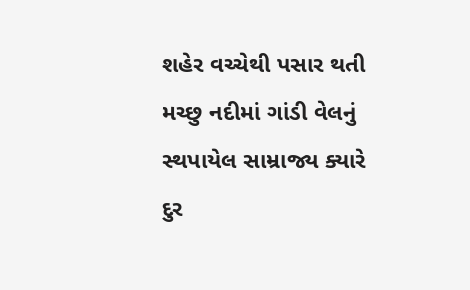શહેર વચ્ચેથી પસાર થતી મચ્છુ નદીમાં ગાંડી વેલનું સ્થપાયેલ સામ્રાજ્ય ક્યારે દુર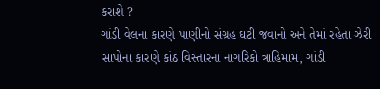કરાશે ?
ગાંડી વેલના કારણે પાણીનો સંગ્રહ ઘટી જવાનો અને તેમાં રહેતા ઝેરી સાપોના કારણે કાંઠ વિસ્તારના નાગરિકો ત્રાહિમામ, ગાંડી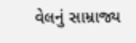વેલનું સામ્રાજ્ય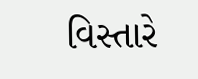વિસ્તારે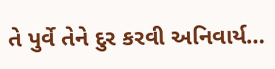તે પુર્વે તેને દુર કરવી અનિવાર્ય…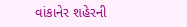વાંકાનેર શહેરની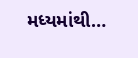મધ્યમાંથી…